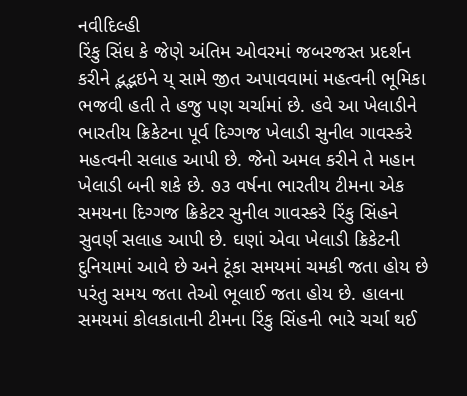નવીદિલ્હી
રિંકુ સિંઘ કે જેણે અંતિમ ઓવરમાં જબરજસ્ત પ્રદર્શન કરીને દ્ભદ્ભઇને ય્ સામે જીત અપાવવામાં મહત્વની ભૂમિકા ભજવી હતી તે હજુ પણ ચર્ચામાં છે. હવે આ ખેલાડીને ભારતીય ક્રિકેટના પૂર્વ દિગ્ગજ ખેલાડી સુનીલ ગાવસ્કરે મહત્વની સલાહ આપી છે. જેનો અમલ કરીને તે મહાન ખેલાડી બની શકે છે. ૭૩ વર્ષના ભારતીય ટીમના એક સમયના દિગ્ગજ ક્રિકેટર સુનીલ ગાવસ્કરે રિંકુ સિંહને સુવર્ણ સલાહ આપી છે. ઘણાં એવા ખેલાડી ક્રિકેટની દુનિયામાં આવે છે અને ટૂંકા સમયમાં ચમકી જતા હોય છે પરંતુ સમય જતા તેઓ ભૂલાઈ જતા હોય છે. હાલના સમયમાં કોલકાતાની ટીમના રિંકુ સિંહની ભારે ચર્ચા થઈ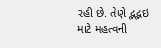રહી છે. તેણે દ્ભદ્ભઇ માટે મહત્વની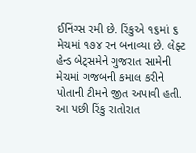ઈનિંગ્સ રમી છે. રિંકુએ ૧૬માં ૬ મેચમાં ૧૭૪ રન બનાવ્યા છે. લેફ્ટ હેન્ડ બેટ્સમેને ગુજરાત સામેની મેચમાં ગજબની કમાલ કરીને પોતાની ટીમને જીત અપાવી હતી. આ પછી રિંકુ રાતોરાત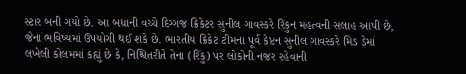સ્ટાર બની ગયો છે. આ બધાની વચ્ચે દિગ્ગજ ક્રિકેટર સુનીલ ગાવસ્કરે રિંકુન મહત્વની સલાહ આપી છે, જેના ભવિષ્યમાં ઉપયોગી થઈ શકે છે. ભારતીય ક્રિકેટ ટીમના પૂર્વ કેપ્ટન સુનીલ ગાવસ્કરે મિડ ડેમાં લખેલી કોલમમાં કહ્યું છે કે, નિશ્ચિતરીતે તેના (રિંકુ) પર લોકોની નજર રહેવાની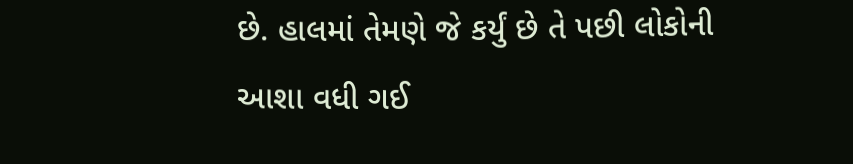છે. હાલમાં તેમણે જે કર્યું છે તે પછી લોકોની આશા વધી ગઈ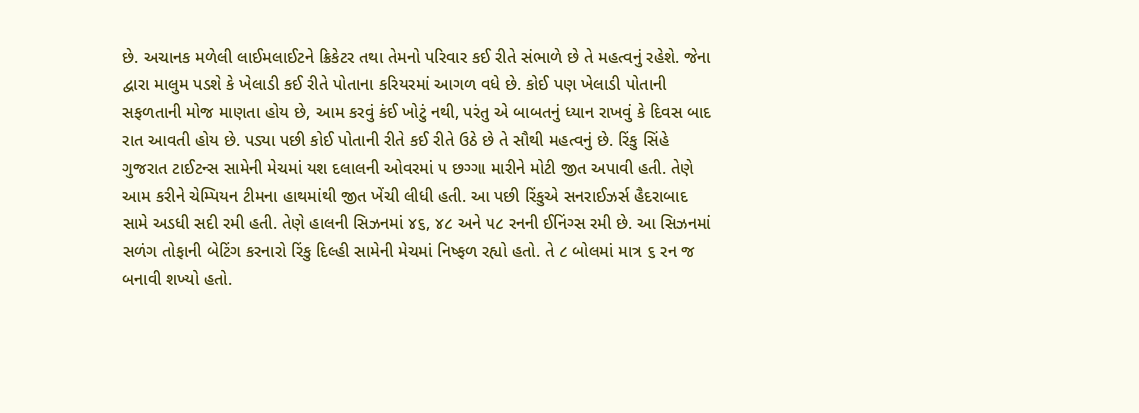છે. અચાનક મળેલી લાઈમલાઈટને ક્રિકેટર તથા તેમનો પરિવાર કઈ રીતે સંભાળે છે તે મહત્વનું રહેશે. જેના દ્વારા માલુમ પડશે કે ખેલાડી કઈ રીતે પોતાના કરિયરમાં આગળ વધે છે. કોઈ પણ ખેલાડી પોતાની સફળતાની મોજ માણતા હોય છે, આમ કરવું કંઈ ખોટું નથી, પરંતુ એ બાબતનું ધ્યાન રાખવું કે દિવસ બાદ રાત આવતી હોય છે. પડ્યા પછી કોઈ પોતાની રીતે કઈ રીતે ઉઠે છે તે સૌથી મહત્વનું છે. રિંકુ સિંહે ગુજરાત ટાઈટન્સ સામેની મેચમાં યશ દલાલની ઓવરમાં ૫ છગ્ગા મારીને મોટી જીત અપાવી હતી. તેણે આમ કરીને ચેમ્પિયન ટીમના હાથમાંથી જીત ખેંચી લીધી હતી. આ પછી રિંકુએ સનરાઈઝર્સ હૈદરાબાદ સામે અડધી સદી રમી હતી. તેણે હાલની સિઝનમાં ૪૬, ૪૮ અને ૫૮ રનની ઈનિંગ્સ રમી છે. આ સિઝનમાં સળંગ તોફાની બેટિંગ કરનારો રિંકુ દિલ્હી સામેની મેચમાં નિષ્ફળ રહ્યો હતો. તે ૮ બોલમાં માત્ર ૬ રન જ બનાવી શખ્યો હતો.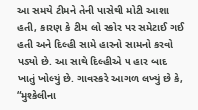આ સમયે ટીમને તેની પાસેથી મોટી આશા હતી, કારણ કે ટીમ લો સ્કોર પર સમેટાઈ ગઈ હતી અને દિલ્હી સામે હારનો સામનો કરવો પડ્યો છે. આ સાથે દિલ્હીએ ૫ હાર બાદ ખાતું ખોલ્યું છે. ગાવસ્કરે આગળ લખ્યું છે કે, “મુશ્કેલીના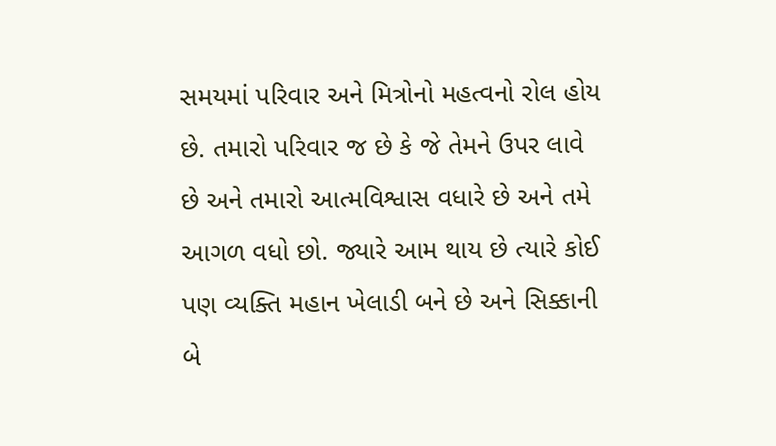સમયમાં પરિવાર અને મિત્રોનો મહત્વનો રોલ હોય છે. તમારો પરિવાર જ છે કે જે તેમને ઉપર લાવે છે અને તમારો આત્મવિશ્વાસ વધારે છે અને તમે આગળ વધો છો. જ્યારે આમ થાય છે ત્યારે કોઈ પણ વ્યક્તિ મહાન ખેલાડી બને છે અને સિક્કાની બે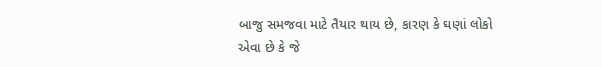બાજુ સમજવા માટે તૈયાર થાય છે, કારણ કે ઘણાં લોકો એવા છે કે જે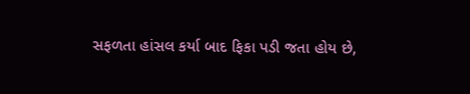સફળતા હાંસલ કર્યા બાદ ફિકા પડી જતા હોય છે,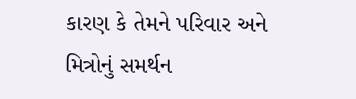કારણ કે તેમને પરિવાર અને મિત્રોનું સમર્થન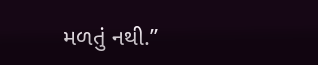મળતું નથી.”